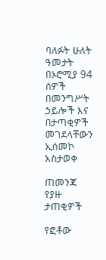ባለፉት ሁለት ዓመታት በኦሮሚያ 94 ሰዎች በመንግሥት ኃይሎች እና በታጣቂዎች መገደላቸውን ኢሰመኮ አስታወቀ

ጠመንጃ የያዙ ታጠቂዎች

የፎቶው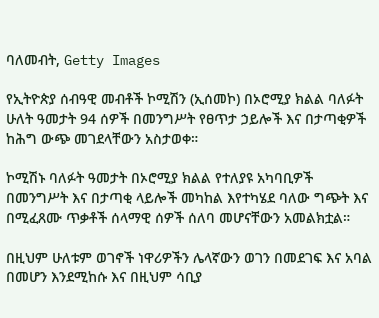ባለመብት, Getty Images

የኢትዮጵያ ሰብዓዊ መብቶች ኮሚሽን (ኢሰመኮ) በኦሮሚያ ክልል ባለፉት ሁለት ዓመታት 94 ሰዎች በመንግሥት የፀጥታ ኃይሎች እና በታጣቂዎች ከሕግ ውጭ መገደላቸውን አስታወቀ።

ኮሚሽኑ ባለፉት ዓመታት በኦሮሚያ ክልል የተለያዩ አካባቢዎች በመንግሥት እና በታጣቂ ላይሎች መካከል እየተካሄደ ባለው ግጭት እና በሚፈጸሙ ጥቃቶች ሰላማዊ ሰዎች ሰለባ መሆናቸውን አመልክቷል።

በዚህም ሁለቱም ወገኖች ነዋሪዎችን ሌላኛውን ወገን በመደገፍ እና አባል በመሆን እንደሚከሱ እና በዚህም ሳቢያ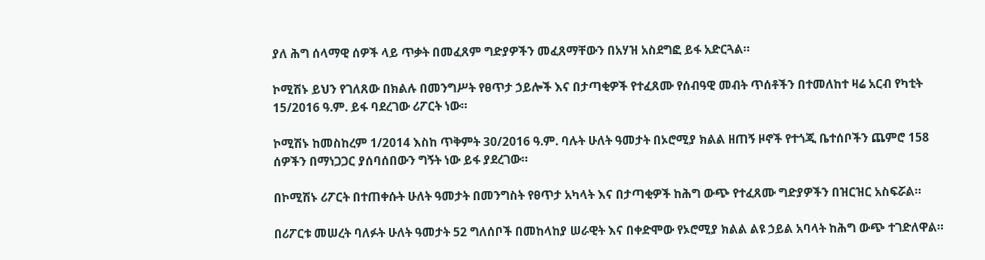ያለ ሕግ ሰላማዊ ሰዎች ላይ ጥቃት በመፈጸም ግድያዎችን መፈጸማቸውን በአሃዝ አስደግፎ ይፋ አድርጓል።

ኮሚሽኑ ይህን የገለጸው በክልሉ በመንግሥት የፀጥታ ኃይሎች እና በታጣቂዎች የተፈጸሙ የሰብዓዊ መብት ጥሰቶችን በተመለከተ ዛሬ አርብ የካቲት 15/2016 ዓ.ም. ይፋ ባደረገው ሪፖርት ነው።

ኮሚሽኑ ከመስከረም 1/2014 እስከ ጥቅምት 30/2016 ዓ.ም. ባሉት ሁለት ዓመታት በኦሮሚያ ክልል ዘጠኝ ዞኖች የተጎጂ ቤተሰቦችን ጨምሮ 158 ሰዎችን በማነጋጋር ያሰባሰበውን ግኝት ነው ይፋ ያደረገው።

በኮሚሽኑ ሪፖርት በተጠቀሱት ሁለት ዓመታት በመንግስት የፀጥታ አካላት እና በታጣቂዎች ከሕግ ውጭ የተፈጸሙ ግድያዎችን በዝርዝር አስፍሯል።

በሪፖርቱ መሠረት ባለፉት ሁለት ዓመታት 52 ግለሰቦች በመከላከያ ሠራዊት እና በቀድሞው የኦሮሚያ ክልል ልዩ ኃይል አባላት ከሕግ ውጭ ተገድለዋል።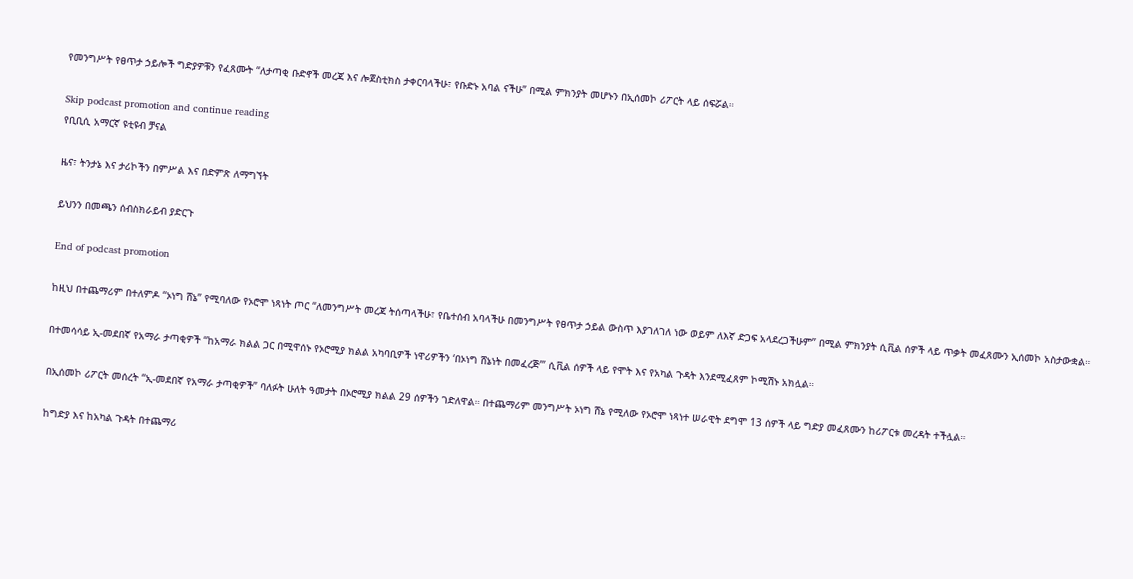የመንግሥት የፀጥታ ኃይሎች ግድያዎቹን የፈጸሙት “ለታጣቂ ቡድኖች መረጃ እና ሎጀስቲክስ ታቀርባላችሁ፣ የቡድኑ አባል ናችሁ” በሚል ምክንያት መሆኑን በኢሰመኮ ሪፖርት ላይ ሰፍሯል።

Skip podcast promotion and continue reading
የቢቢሲ አማርኛ ዩቲዩብ ቻናል

ዜና፣ ትንታኔ እና ታሪኮችን በምሥል እና በድምጽ ለማግኘት

ይህንን በመጫን ሰብስክራይብ ያድርጉ

End of podcast promotion

ከዚህ በተጨማሪም በተለምዶ “ኦነግ ሸኔ” የሚባለው የኦሮሞ ነጻነት ጦር “ለመንግሥት መረጃ ትሰጣላችሁ፣ የቤተሰብ አባላችሁ በመንግሥት የፀጥታ ኃይል ውስጥ እያገለገለ ነው ወይም ለእኛ ድጋፍ አላደረጋችሁም” በሚል ምክንያት ሲቪል ሰዎች ላይ ጥቃት መፈጸሙን ኢሰመኮ አስታውቋል።

በተመሳሳይ ኢ-መደበኛ የአማራ ታጣቂዎች “ከአማራ ክልል ጋር በሚዋሰኑ የኦሮሚያ ክልል አካባቢዎች ነዋሪዎችን ‘በኦነግ ሸኔነት በመፈረጅ’” ሲቪል ሰዎች ላይ የሞት እና የአካል ጉዳት እንደሚፈጸም ኮሚሽኑ አክሏል።

በኢሰመኮ ሪፖርት መሰረት “ኢ-መደበኛ የአማራ ታጣቂዎች” ባለፉት ሁለት ዓመታት በኦሮሚያ ክልል 29 ሰዎችን ገድለዋል። በተጨማሪም መንግሥት ኦነግ ሸኔ የሚለው የኦሮሞ ነጻነተ ሠራዊት ደግሞ 13 ሰዎች ላይ ግድያ መፈጸሙን ከሪፖርቱ መረዳት ተችሏል።

ከግድያ እና ከአካል ጉዳት በተጨማሪ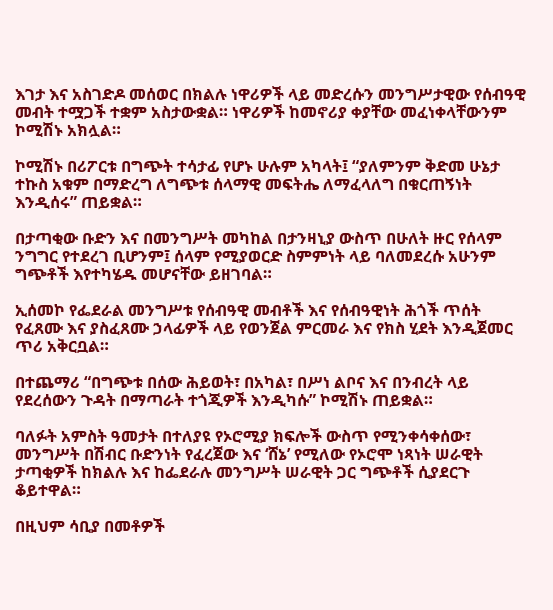እገታ እና አስገድዶ መሰወር በክልሉ ነዋሪዎች ላይ መድረሱን መንግሥታዊው የሰብዓዊ መብት ተሟጋች ተቋም አስታውቋል። ነዋሪዎች ከመኖሪያ ቀያቸው መፈነቀላቸውንም ኮሚሽኑ አክሏል።

ኮሚሽኑ በሪፖርቱ በግጭት ተሳታፊ የሆኑ ሁሉም አካላት፤ “ያለምንም ቅድመ ሁኔታ ተኩስ አቁም በማድረግ ለግጭቱ ሰላማዊ መፍትሔ ለማፈላለግ በቁርጠኝነት እንዲሰሩ” ጠይቋል።

በታጣቂው ቡድን እና በመንግሥት መካከል በታንዛኒያ ውስጥ በሁለት ዙር የሰላም ንግግር የተደረገ ቢሆንም፤ ሰላም የሚያወርድ ስምምነት ላይ ባለመደረሱ አሁንም ግጭቶች እየተካሄዱ መሆናቸው ይዘገባል።

ኢሰመኮ የፌደራል መንግሥቱ የሰብዓዊ መብቶች እና የሰብዓዊነት ሕጎች ጥሰት የፈጸሙ እና ያስፈጸሙ ኃላፊዎች ላይ የወንጀል ምርመራ እና የክስ ሂደት እንዲጀመር ጥሪ አቅርቧል።

በተጨማሪ “በግጭቱ በሰው ሕይወት፣ በአካል፣ በሥነ ልቦና እና በንብረት ላይ የደረሰውን ጉዳት በማጣራት ተጎጂዎች እንዲካሱ” ኮሚሽኑ ጠይቋል።

ባለፉት አምስት ዓመታት በተለያዩ የኦሮሚያ ክፍሎች ውስጥ የሚንቀሳቀሰው፣ መንግሥት በሽብር ቡድንነት የፈረጀው እና ‘ሸኔ’ የሚለው የኦሮሞ ነጻነት ሠራዊት ታጣቂዎች ከክልሉ እና ከፌደራሉ መንግሥት ሠራዊት ጋር ግጭቶች ሲያደርጉ ቆይተዋል።

በዚህም ሳቢያ በመቶዎች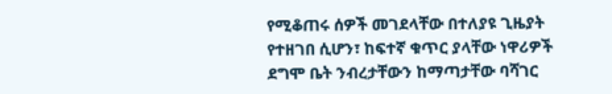የሚቆጠሩ ሰዎች መገደላቸው በተለያዩ ጊዜያት የተዘገበ ሲሆን፣ ከፍተኛ ቁጥር ያላቸው ነዋሪዎች ደግሞ ቤት ንብረታቸውን ከማጣታቸው ባሻገር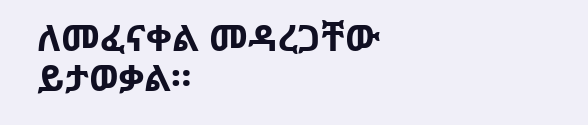ለመፈናቀል መዳረጋቸው ይታወቃል።